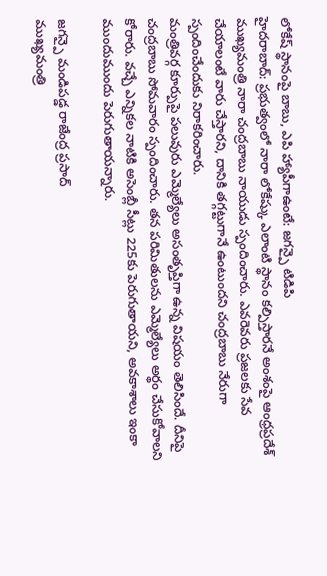లోకేష్ స్థానంపై బాబు, ఎపి హ్యాపీగాఉంటే: జగన్పై టిడిపి
హైదరాబాద్: ప్రభుత్వంలో నారా లోకేష్కు ఎలాంటి స్థానం కల్పిస్తారనే అంశంపై ఆంధ్రప్రదేశ్ ముఖ్యమంత్రి నారా చంద్రబాబు నాయుడు స్పందించారు. ఎవరెవరు ప్రజలకు సేవ చేయాలంటే వారు చేస్తారని, దానికి తగ్గట్టుగానే ఉంటుందని చంద్రబాబు నేరుగా స్పందించేందుకు నిరాకరించారు.
మంత్రివర్గ కూర్పుపై పలువురు ఎమ్మెల్యేలు అసంతృప్తిగా ఉన్న విషయం తెలిసిందే. దీనిపై చంద్రబాబు సోమవారం స్పందించారు. తన పరిమితులను ఎమ్మెల్యేలు అర్థం చేసుకోవాలని కోరారు. వచ్చే ఎన్నికల నాటికి అసెంబ్లీ సీట్లు 225కు పెరుగుతాయని, అవకాశాలు ఇంకా ముందుముందు పెరుగుతాయన్నారు.

జగన్పై మండిపడ్డ రాజేంద్ర ప్రసాద్
ముఖ్యమంత్రి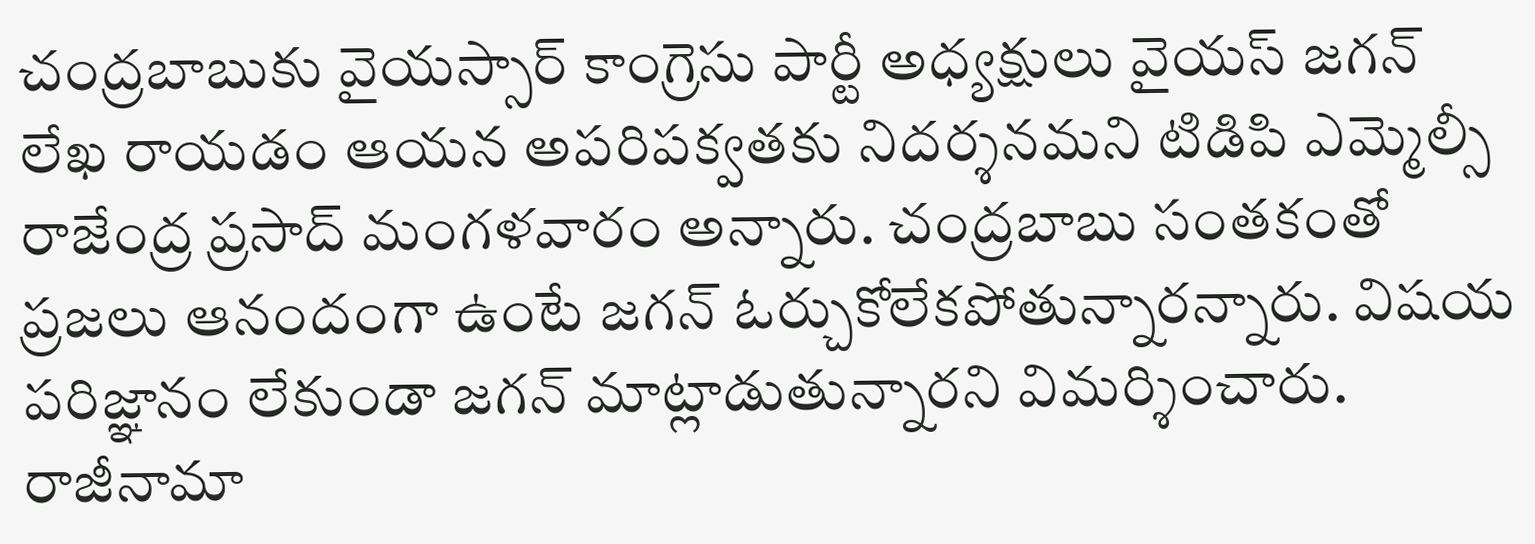చంద్రబాబుకు వైయస్సార్ కాంగ్రెసు పార్టీ అధ్యక్షులు వైయస్ జగన్ లేఖ రాయడం ఆయన అపరిపక్వతకు నిదర్శనమని టిడిపి ఎమ్మెల్సీ రాజేంద్ర ప్రసాద్ మంగళవారం అన్నారు. చంద్రబాబు సంతకంతో ప్రజలు ఆనందంగా ఉంటే జగన్ ఓర్చుకోలేకపోతున్నారన్నారు. విషయ పరిజ్ఞానం లేకుండా జగన్ మాట్లాడుతున్నారని విమర్శించారు.
రాజీనామా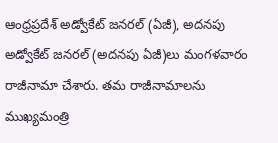ఆంధ్రప్రదేశ్ అడ్వోకేట్ జనరల్ (ఏజీ), అదనపు అడ్వోకేట్ జనరల్ (అదనపు ఏజీ)లు మంగళవారం రాజీనామా చేశారు. తమ రాజీనామాలను ముఖ్యమంత్రి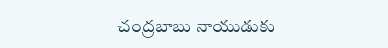చంద్రబాబు నాయుడుకు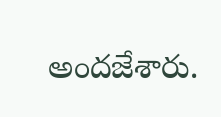అందజేశారు.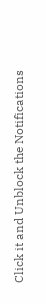Click it and Unblock the Notifications